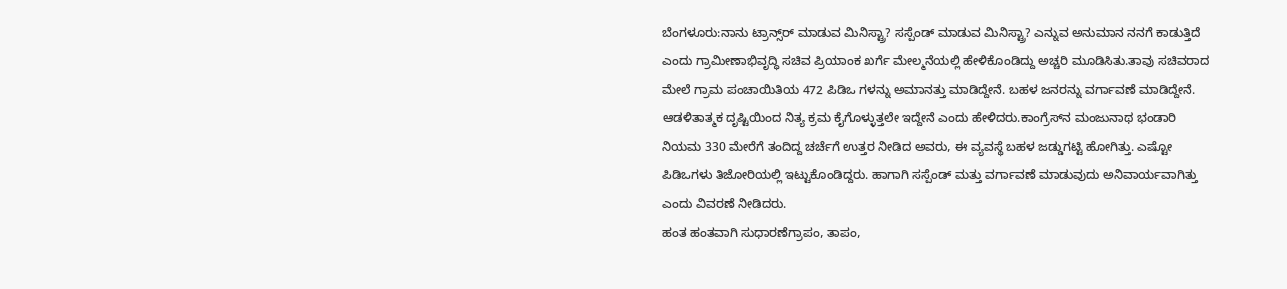ಬೆಂಗಳೂರು:ನಾನು ಟ್ರಾನ್ಸ್‌ರ್ ಮಾಡುವ ಮಿನಿಸ್ಟ್ರಾ? ಸಸ್ಪೆಂಡ್ ಮಾಡುವ ಮಿನಿಸ್ಟ್ರಾ? ಎನ್ನುವ ಅನುಮಾನ ನನಗೆ ಕಾಡುತ್ತಿದೆ ಎಂದು ಗ್ರಾಮೀಣಾಭಿವೃದ್ಧಿ ಸಚಿವ ಪ್ರಿಯಾಂಕ ಖರ್ಗೆ ಮೇಲ್ಮನೆಯಲ್ಲಿ ಹೇಳಿಕೊಂಡಿದ್ದು ಅಚ್ಚರಿ ಮೂಡಿಸಿತು.ತಾವು ಸಚಿವರಾದ ಮೇಲೆ ಗ್ರಾಮ ಪಂಚಾಯಿತಿಯ 472 ಪಿಡಿಒ ಗಳನ್ನು ಅಮಾನತ್ತು ಮಾಡಿದ್ದೇನೆ. ಬಹಳ ಜನರನ್ನು ವರ್ಗಾವಣೆ ಮಾಡಿದ್ದೇನೆ. ಆಡಳಿತಾತ್ಮಕ ದೃಷ್ಟಿಯಿಂದ ನಿತ್ಯ ಕ್ರಮ ಕೈಗೊಳ್ಳುತ್ತಲೇ ಇದ್ದೇನೆ ಎಂದು ಹೇಳಿದರು.ಕಾಂಗ್ರೆಸ್‌ನ ಮಂಜುನಾಥ ಭಂಡಾರಿ ನಿಯಮ 330 ಮೇರೆಗೆ ತಂದಿದ್ದ ಚರ್ಚೆಗೆ ಉತ್ತರ ನೀಡಿದ ಅವರು, ಈ ವ್ಯವಸ್ಥೆ ಬಹಳ ಜಡ್ಡುಗಟ್ಟಿ ಹೋಗಿತ್ತು. ಎಷ್ಟೋ ಪಿಡಿಒಗಳು ತಿಜೋರಿಯಲ್ಲಿ ಇಟ್ಟುಕೊಂಡಿದ್ದರು. ಹಾಗಾಗಿ ಸಸ್ಪೆಂಡ್ ಮತ್ತು ವರ್ಗಾವಣೆ ಮಾಡುವುದು ಅನಿವಾರ್ಯವಾಗಿತ್ತು ಎಂದು ವಿವರಣೆ ನೀಡಿದರು.
ಹಂತ ಹಂತವಾಗಿ ಸುಧಾರಣೆಗ್ರಾಪಂ, ತಾಪಂ,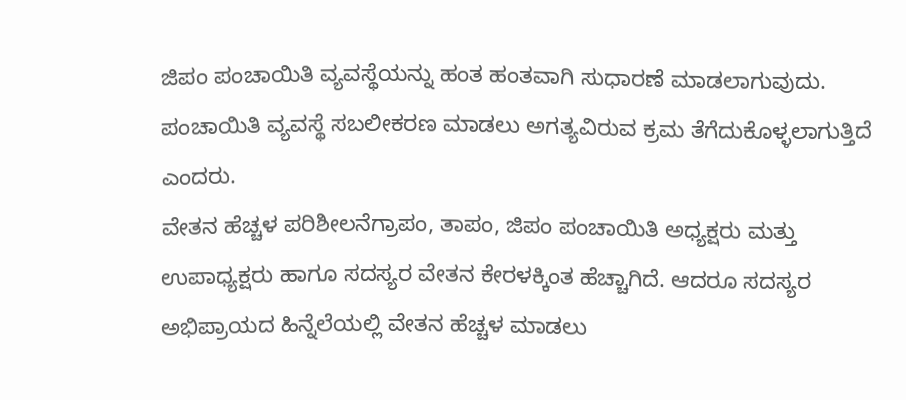ಜಿಪಂ ಪಂಚಾಯಿತಿ ವ್ಯವಸ್ಥೆಯನ್ನು ಹಂತ ಹಂತವಾಗಿ ಸುಧಾರಣೆ ಮಾಡಲಾಗುವುದು. ಪಂಚಾಯಿತಿ ವ್ಯವಸ್ಥೆ ಸಬಲೀಕರಣ ಮಾಡಲು ಅಗತ್ಯವಿರುವ ಕ್ರಮ ತೆಗೆದುಕೊಳ್ಳಲಾಗುತ್ತಿದೆ ಎಂದರು.
ವೇತನ ಹೆಚ್ಚಳ ಪರಿಶೀಲನೆಗ್ರಾಪಂ, ತಾಪಂ, ಜಿಪಂ ಪಂಚಾಯಿತಿ ಅಧ್ಯಕ್ಷರು ಮತ್ತು ಉಪಾಧ್ಯಕ್ಷರು ಹಾಗೂ ಸದಸ್ಯರ ವೇತನ ಕೇರಳಕ್ಕಿಂತ ಹೆಚ್ಚಾಗಿದೆ. ಆದರೂ ಸದಸ್ಯರ ಅಭಿಪ್ರಾಯದ ಹಿನ್ನೆಲೆಯಲ್ಲಿ ವೇತನ ಹೆಚ್ಚಳ ಮಾಡಲು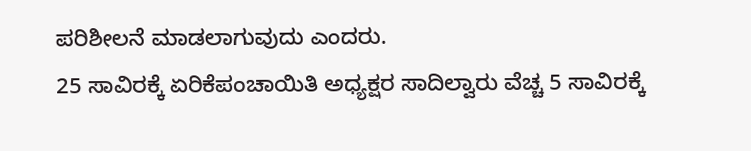ಪರಿಶೀಲನೆ ಮಾಡಲಾಗುವುದು ಎಂದರು.
25 ಸಾವಿರಕ್ಕೆ ಏರಿಕೆಪಂಚಾಯಿತಿ ಅಧ್ಯಕ್ಷರ ಸಾದಿಲ್ವಾರು ವೆಚ್ಚ 5 ಸಾವಿರಕ್ಕೆ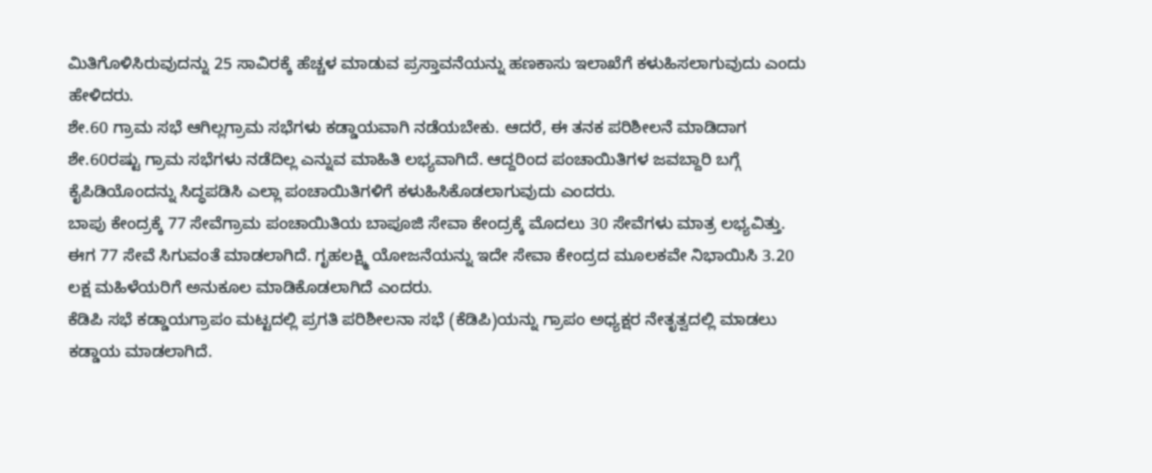ಮಿತಿಗೊಳಿಸಿರುವುದನ್ನು 25 ಸಾವಿರಕ್ಕೆ ಹೆಚ್ಚಳ ಮಾಡುವ ಪ್ರಸ್ತಾವನೆಯನ್ನು ಹಣಕಾಸು ಇಲಾಖೆಗೆ ಕಳುಹಿಸಲಾಗುವುದು ಎಂದು ಹೇಳಿದರು.
ಶೇ.60 ಗ್ರಾಮ ಸಭೆ ಆಗಿಲ್ಲಗ್ರಾಮ ಸಭೆಗಳು ಕಡ್ಡಾಯವಾಗಿ ನಡೆಯಬೇಕು. ಆದರೆ, ಈ ತನಕ ಪರಿಶೀಲನೆ ಮಾಡಿದಾಗ ಶೇ.60ರಷ್ಟು ಗ್ರಾಮ ಸಭೆಗಳು ನಡೆದಿಲ್ಲ ಎನ್ನುವ ಮಾಹಿತಿ ಲಭ್ಯವಾಗಿದೆ. ಆದ್ದರಿಂದ ಪಂಚಾಯಿತಿಗಳ ಜವಬ್ದಾರಿ ಬಗ್ಗೆ ಕೈಪಿಡಿಯೊಂದನ್ನು ಸಿದ್ಧಪಡಿಸಿ ಎಲ್ಲಾ ಪಂಚಾಯಿತಿಗಳಿಗೆ ಕಳುಹಿಸಿಕೊಡಲಾಗುವುದು ಎಂದರು.
ಬಾಪು ಕೇಂದ್ರಕ್ಕೆ 77 ಸೇವೆಗ್ರಾಮ ಪಂಚಾಯಿತಿಯ ಬಾಪೂಜಿ ಸೇವಾ ಕೇಂದ್ರಕ್ಕೆ ಮೊದಲು 30 ಸೇವೆಗಳು ಮಾತ್ರ ಲಭ್ಯವಿತ್ತು. ಈಗ 77 ಸೇವೆ ಸಿಗುವಂತೆ ಮಾಡಲಾಗಿದೆ. ಗೃಹಲಕ್ಷ್ಮಿ ಯೋಜನೆಯನ್ನು ಇದೇ ಸೇವಾ ಕೇಂದ್ರದ ಮೂಲಕವೇ ನಿಭಾಯಿಸಿ 3.20 ಲಕ್ಷ ಮಹಿಳೆಯರಿಗೆ ಅನುಕೂಲ ಮಾಡಿಕೊಡಲಾಗಿದೆ ಎಂದರು.
ಕೆಡಿಪಿ ಸಭೆ ಕಡ್ಡಾಯಗ್ರಾಪಂ ಮಟ್ಟದಲ್ಲಿ ಪ್ರಗತಿ ಪರಿಶೀಲನಾ ಸಭೆ (ಕೆಡಿಪಿ)ಯನ್ನು ಗ್ರಾಪಂ ಅಧ್ಯಕ್ಷರ ನೇತೃತ್ವದಲ್ಲಿ ಮಾಡಲು ಕಡ್ಡಾಯ ಮಾಡಲಾಗಿದೆ.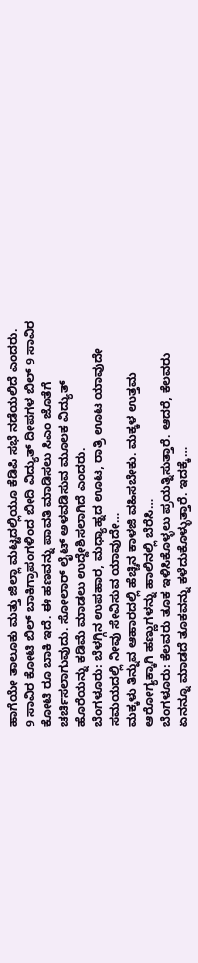ಹಾಗೆಯೇ ತಾಲೂಕು ಮತ್ತು ಜಿಲ್ಲಾ ಮಟ್ಟದಲ್ಲಿಯೂ ಕೆಡಿಪಿ ಸಭೆ ನಡೆಯಲಿದೆ ಎಂದರು.
9 ಸಾವಿರ ಕೋಟಿ ಬಿಲ್ ಬಾಕಿಗ್ರಾಪಂಗಳಿಂದ ಬೀದಿ ವಿದ್ಯುತ್ ದೀಪಗಳ ಬಿಲ್ 9 ಸಾವಿರ ಕೋಟಿ ರೂ ಬಾಕಿ ಇದೆ. ಈ ಹಣವನ್ನು ಪಾವತಿ ಮಾಡಿಸಲು ಸಿಎಂ ಜೊತೆಗೆ ಚರ್ಚಿಸಲಾಗುವುದು. ಸೋಲಾರ್ ಲೈಟ್ ಅಳವಡಿಸುವ ಮೂಲಕ ವಿದ್ಯುತ್ ಹೊರೆಯನ್ನು ಕಡಿಮೆ ಮಾಡಲು ಉದ್ದೇಶಿಸಲಾಗಿದೆ ಎಂದರು.
ಬೆಂಗಳೂರು: ಬೆಳಗ್ಗಿನ ಉಪಹಾರ, ಮಧ್ಯಾಹ್ನದ ಊಟ, ರಾತ್ರಿ ಊಟ ಯಾವುದೇ ಸಮಯದಲ್ಲಿ ನೀವು ಸೇವಿಸುವ ಯಾವುದೇ…
ಮಕ್ಕಳು ತಿನ್ನುವ ಆಹಾರದಲ್ಲಿ ಹೆಚ್ಚಿನ ಕಾಳಜಿ ವಹಿಸಬೇಕು. ಮಕ್ಕಳ ಉತ್ತಮ ಆರೋಗ್ಯಕ್ಕಾಗಿ ಹಣ್ಣುಗಳನ್ನು ಹಾಲಿನಲ್ಲಿ ಬೆರೆಸಿ…
ಬೆಂಗಳೂರು: ಕೆಲವರು ತೂಕ ಇಳಿಸಿಕೊಳ್ಳಲು ಪ್ರಯತ್ನಿಸುತ್ತಾರೆ. ಆದರೆ, ಕೆಲವರು ಏನನ್ನೂ ಮಾಡದೆ ತೂಕವನ್ನು ಕಳೆದುಕೊಳ್ಳುತ್ತಾರೆ. ಇದಕ್ಕೆ…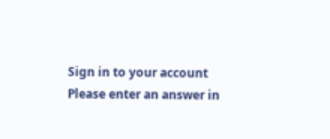Sign in to your account
Please enter an answer in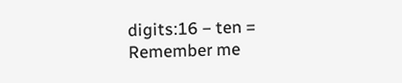digits:16 − ten =
Remember me